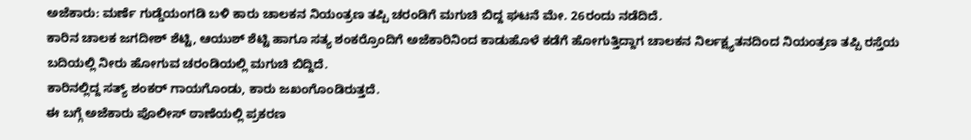ಅಜೆಕಾರು: ಮರ್ಣೆ ಗುಡ್ಡೆಯಂಗಡಿ ಬಳಿ ಕಾರು ಚಾಲಕನ ನಿಯಂತ್ರಣ ತಪ್ಪಿ ಚರಂಡಿಗೆ ಮಗುಚಿ ಬಿದ್ದ ಘಟನೆ ಮೇ. 26ರಂದು ನಡೆದಿದೆ.
ಕಾರಿನ ಚಾಲಕ ಜಗದೀಶ್ ಶೆಟ್ಟಿ, ಆಯುಶ್ ಶೆಟ್ಟಿ ಹಾಗೂ ಸತ್ಯ ಶಂಕರ್ರೊಂದಿಗೆ ಅಜೆಕಾರಿನಿಂದ ಕಾಡುಹೊಳೆ ಕಡೆಗೆ ಹೋಗುತ್ತಿದ್ದಾಗ ಚಾಲಕನ ನಿರ್ಲಕ್ಷ್ಯತನದಿಂದ ನಿಯಂತ್ರಣ ತಪ್ಪಿ ರಸ್ತೆಯ ಬದಿಯಲ್ಲಿ ನೀರು ಹೋಗುವ ಚರಂಡಿಯಲ್ಲಿ ಮಗುಚಿ ಬಿದ್ದಿದೆ.
ಕಾರಿನಲ್ಲಿದ್ದ ಸತ್ಯ್ ಶಂಕರ್ ಗಾಯಗೊಂಡು, ಕಾರು ಜಖಂಗೊಂಡಿರುತ್ತದೆ.
ಈ ಬಗ್ಗೆ ಅಜೆಕಾರು ಪೊಲೀಸ್ ಠಾಣೆಯಲ್ಲಿ ಪ್ರಕರಣ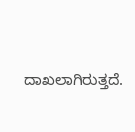ದಾಖಲಾಗಿರುತ್ತದೆ.